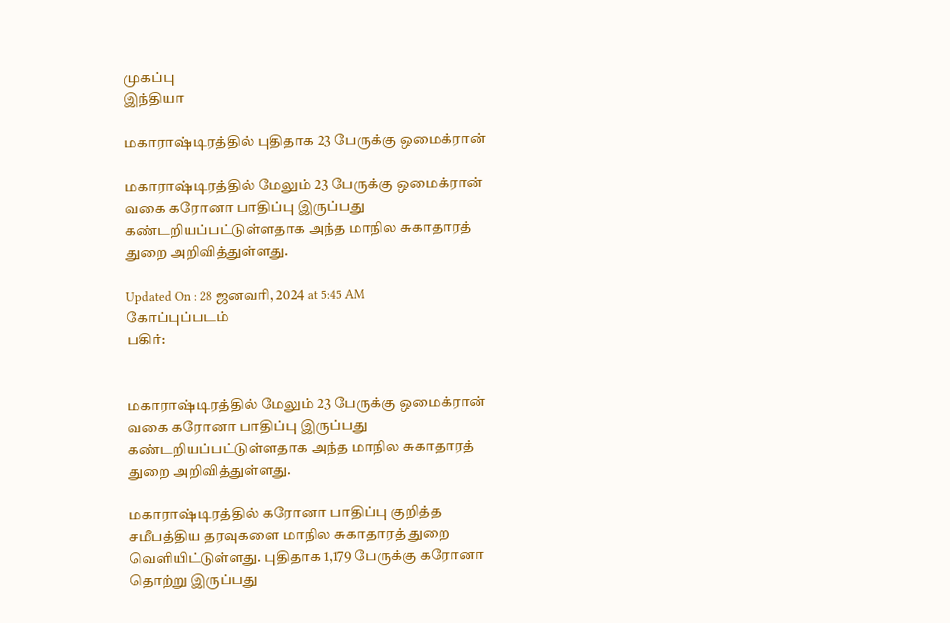முகப்பு
இந்தியா

மகாராஷ்டிரத்தில் புதிதாக 23 பேருக்கு ஒமைக்ரான்

மகாராஷ்டிரத்தில் மேலும் 23 பேருக்கு ஒமைக்ரான் வகை கரோனா பாதிப்பு இருப்பது கண்டறியப்பட்டுள்ளதாக அந்த மாநில சுகாதாரத் துறை அறிவித்துள்ளது.

Updated On : 28 ஜனவரி, 2024 at 5:45 AM
கோப்புப்படம்
பகிர்:


மகாராஷ்டிரத்தில் மேலும் 23 பேருக்கு ஒமைக்ரான் வகை கரோனா பாதிப்பு இருப்பது கண்டறியப்பட்டுள்ளதாக அந்த மாநில சுகாதாரத் துறை அறிவித்துள்ளது.

மகாராஷ்டிரத்தில் கரோனா பாதிப்பு குறித்த சமீபத்திய தரவுகளை மாநில சுகாதாரத் துறை வெளியிட்டுள்ளது. புதிதாக 1,179 பேருக்கு கரோனா தொற்று இருப்பது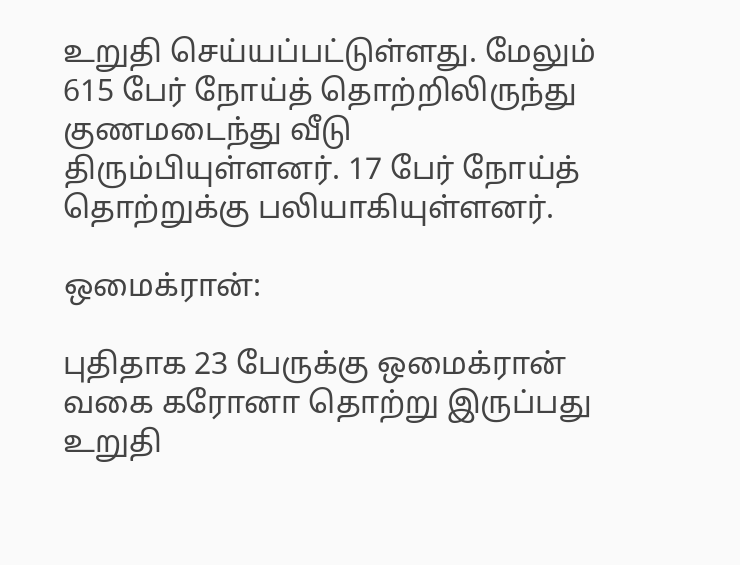உறுதி செய்யப்பட்டுள்ளது. மேலும் 615 பேர் நோய்த் தொற்றிலிருந்து குணமடைந்து வீடு திரும்பியுள்ளனர். 17 பேர் நோய்த் தொற்றுக்கு பலியாகியுள்ளனர்.

ஒமைக்ரான்:

புதிதாக 23 பேருக்கு ஒமைக்ரான் வகை கரோனா தொற்று இருப்பது உறுதி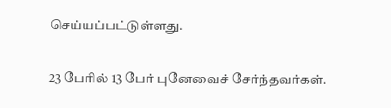செய்யப்பட்டுள்ளது.

23 பேரில் 13 பேர் புனேவைச் சேர்ந்தவர்கள்.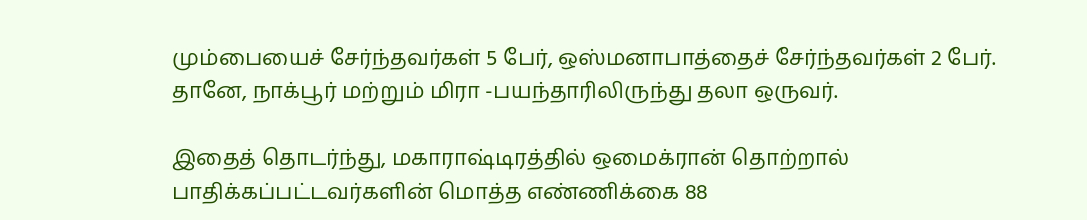மும்பையைச் சேர்ந்தவர்கள் 5 பேர், ஒஸ்மனாபாத்தைச் சேர்ந்தவர்கள் 2 பேர். தானே, நாக்பூர் மற்றும் மிரா -பயந்தாரிலிருந்து தலா ஒருவர்.

இதைத் தொடர்ந்து, மகாராஷ்டிரத்தில் ஒமைக்ரான் தொற்றால் பாதிக்கப்பட்டவர்களின் மொத்த எண்ணிக்கை 88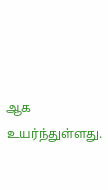ஆக உயர்ந்துள்ளது.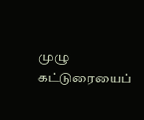முழு கட்டுரையைப்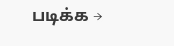படிக்க →